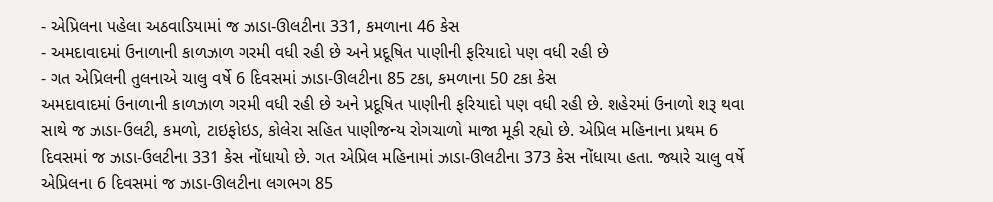- એપ્રિલના પહેલા અઠવાડિયામાં જ ઝાડા-ઊલટીના 331, કમળાના 46 કેસ
- અમદાવાદમાં ઉનાળાની કાળઝાળ ગરમી વધી રહી છે અને પ્રદૂષિત પાણીની ફરિયાદો પણ વધી રહી છે
- ગત એપ્રિલની તુલનાએ ચાલુ વર્ષે 6 દિવસમાં ઝાડા-ઊલટીના 85 ટકા, કમળાના 50 ટકા કેસ
અમદાવાદમાં ઉનાળાની કાળઝાળ ગરમી વધી રહી છે અને પ્રદૂષિત પાણીની ફરિયાદો પણ વધી રહી છે. શહેરમાં ઉનાળો શરૂ થવા સાથે જ ઝાડા-ઉલટી, કમળો, ટાઇફોઇડ, કોલેરા સહિત પાણીજન્ય રોગચાળો માજા મૂકી રહ્યો છે. એપ્રિલ મહિનાના પ્રથમ 6 દિવસમાં જ ઝાડા-ઉલટીના 331 કેસ નોંધાયો છે. ગત એપ્રિલ મહિનામાં ઝાડા-ઊલટીના 373 કેસ નોંધાયા હતા. જ્યારે ચાલુ વર્ષે એપ્રિલના 6 દિવસમાં જ ઝાડા-ઊલટીના લગભગ 85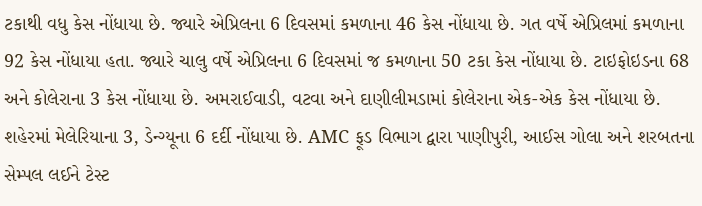ટકાથી વધુ કેસ નોંધાયા છે. જ્યારે એપ્રિલના 6 દિવસમાં કમળાના 46 કેસ નોંધાયા છે. ગત વર્ષે એપ્રિલમાં કમળાના 92 કેસ નોંધાયા હતા. જ્યારે ચાલુ વર્ષે એપ્રિલના 6 દિવસમાં જ કમળાના 50 ટકા કેસ નોંધાયા છે. ટાઇફોઇડના 68 અને કોલેરાના 3 કેસ નોંધાયા છે. અમરાઈવાડી, વટવા અને દાણીલીમડામાં કોલેરાના એક-એક કેસ નોંધાયા છે. શહેરમાં મેલેરિયાના 3, ડેન્ગ્યૂના 6 દર્દી નોંધાયા છે. AMC ફૂડ વિભાગ દ્વારા પાણીપુરી, આઈસ ગોલા અને શરબતના સેમ્પલ લઈને ટેસ્ટ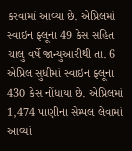કરવામાં આવ્યા છે. એપ્રિલમાં સ્વાઇન ફ્લૂના 49 કેસ સહિત ચાલુ વર્ષે જાન્યુઆરીથી તા. 6 એપ્રિલ સુધીમાં સ્વાઇન ફ્લૂના 430 કેસ નોંધાયા છે. એપ્રિલમાં 1,474 પાણીના સેમ્પલ લેવામાં આવ્યાં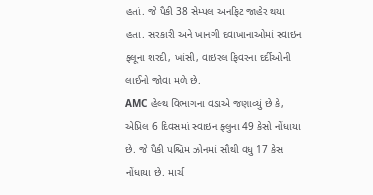હતાં. જે પૈકી 38 સેમ્પલ અનફિટ જાહેર થયા હતા. સરકારી અને ખાનગી દવાખાનાઓમાં સ્વાઇન ફ્લૂના શરદી, ખાંસી, વાઇરલ ફિવરના દર્દીઓની લાઈનો જોવા મળે છે.
AMC હેલ્થ વિભાગના વડાએ જણાવ્યું છે કે, એપ્રિલ 6 દિવસમાં સ્વાઇન ફ્લુના 49 કેસો નોંધાયા છે. જે પૈકી પશ્ચિમ ઝોનમાં સૌથી વધુ 17 કેસ નોંધાયા છે. માર્ચ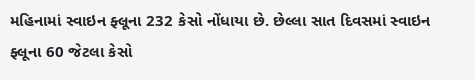મહિનામાં સ્વાઇન ફ્લૂના 232 કેસો નોંધાયા છે. છેલ્લા સાત દિવસમાં સ્વાઇન ફ્લૂના 60 જેટલા કેસો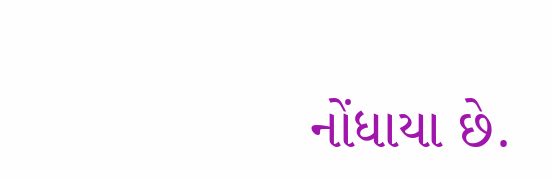નોંધાયા છે.